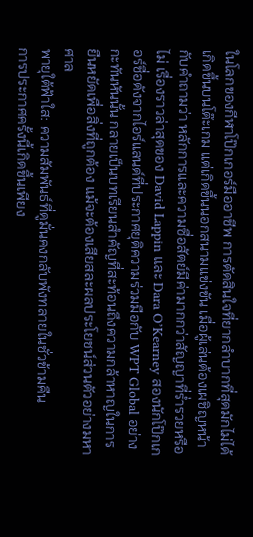ในโลกของกีฬาโป๊กเกอร์มืออาชีพ การตัดสินใจที่ยากลำบากที่สุดมักไม่ได้เกิดขึ้นบนโต๊ะเกม แต่เกิดขึ้นนอกสนามแข่งขัน เมื่อผู้เล่นต้องเผชิญหน้ากับคำถามว่า หลักการและความซื่อสัตย์มีค่ามากกว่าสัญญาที่ร่ำรวยหรือไม่ เรื่องราวล่าสุดของ David Lappin และ Dara O’Kearney สองนักโป๊กเกอร์ชื่อดังจากไอร์แลนด์ที่ประกาศยุติความร่วมมือกับ WPT Global อย่างกะทันหันนั้น กลายเป็นบทเรียนสำคัญที่สะท้อนถึงความกล้าหาญในการยืนหยัดเพื่อสิ่งที่ถูกต้อง แม้จะต้องเสียสละผลประโยชน์ส่วนตัวอย่างมหาศาล
พายุใต้ฟ้าใส: ความสัมพันธ์ที่ดูมั่นคงกลับพังทลายในชั่วข้ามคืน
การประกาศครั้งนี้เกิดขึ้นเพียง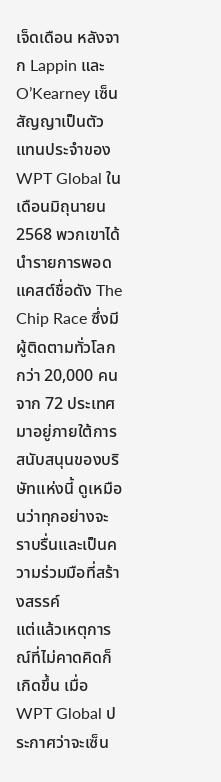เจ็ดเดือน หลังจาก Lappin และ O’Kearney เซ็นสัญญาเป็นตัวแทนประจำของ WPT Global ในเดือนมิถุนายน 2568 พวกเขาได้นำรายการพอดแคสต์ชื่อดัง The Chip Race ซึ่งมีผู้ติดตามทั่วโลกกว่า 20,000 คนจาก 72 ประเทศ มาอยู่ภายใต้การสนับสนุนของบริษัทแห่งนี้ ดูเหมือนว่าทุกอย่างจะราบรื่นและเป็นความร่วมมือที่สร้างสรรค์
แต่แล้วเหตุการณ์ที่ไม่คาดคิดก็เกิดขึ้น เมื่อ WPT Global ประกาศว่าจะเซ็น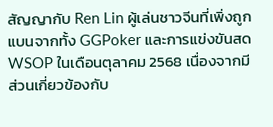สัญญากับ Ren Lin ผู้เล่นชาวจีนที่เพิ่งถูกแบนจากทั้ง GGPoker และการแข่งขันสด WSOP ในเดือนตุลาคม 2568 เนื่องจากมีส่วนเกี่ยวข้องกับ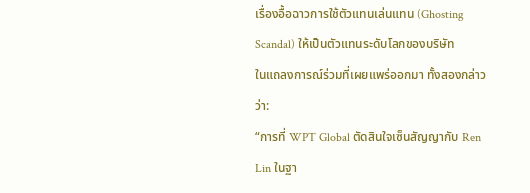เรื่องอื้อฉาวการใช้ตัวแทนเล่นแทน (Ghosting Scandal) ให้เป็นตัวแทนระดับโลกของบริษัท
ในแถลงการณ์ร่วมที่เผยแพร่ออกมา ทั้งสองกล่าวว่า:
“การที่ WPT Global ตัดสินใจเซ็นสัญญากับ Ren Lin ในฐา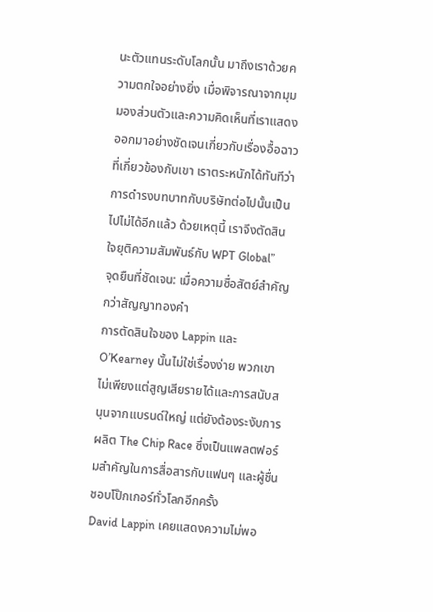นะตัวแทนระดับโลกนั้น มาถึงเราด้วยความตกใจอย่างยิ่ง เมื่อพิจารณาจากมุมมองส่วนตัวและความคิดเห็นที่เราแสดงออกมาอย่างชัดเจนเกี่ยวกับเรื่องอื้อฉาวที่เกี่ยวข้องกับเขา เราตระหนักได้ทันทีว่าการดำรงบทบาทกับบริษัทต่อไปนั้นเป็นไปไม่ได้อีกแล้ว ด้วยเหตุนี้ เราจึงตัดสินใจยุติความสัมพันธ์กับ WPT Global”
จุดยืนที่ชัดเจน: เมื่อความซื่อสัตย์สำคัญกว่าสัญญาทองคำ
การตัดสินใจของ Lappin และ O’Kearney นั้นไม่ใช่เรื่องง่าย พวกเขาไม่เพียงแต่สูญเสียรายได้และการสนับสนุนจากแบรนด์ใหญ่ แต่ยังต้องระงับการผลิต The Chip Race ซึ่งเป็นแพลตฟอร์มสำคัญในการสื่อสารกับแฟนๆ และผู้ชื่นชอบโป๊กเกอร์ทั่วโลกอีกครั้ง
David Lappin เคยแสดงความไม่พอ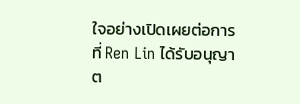ใจอย่างเปิดเผยต่อการที่ Ren Lin ได้รับอนุญาต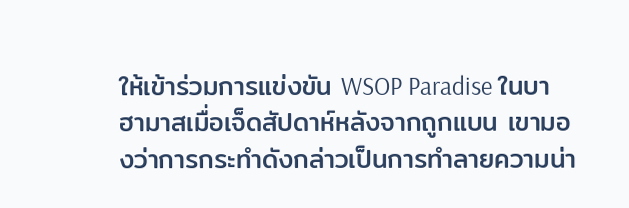ให้เข้าร่วมการแข่งขัน WSOP Paradise ในบาฮามาสเมื่อเจ็ดสัปดาห์หลังจากถูกแบน เขามองว่าการกระทำดังกล่าวเป็นการทำลายความน่า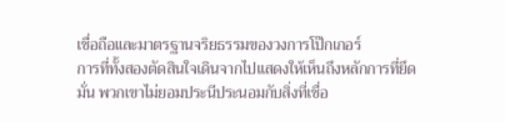เชื่อถือและมาตรฐานจริยธรรมของวงการโป๊กเกอร์
การที่ทั้งสองตัดสินใจเดินจากไปแสดงให้เห็นถึงหลักการที่ยึดมั่น พวกเขาไม่ยอมประนีประนอมกับสิ่งที่เชื่อ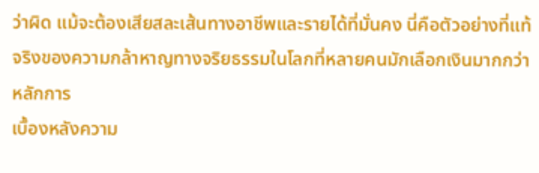ว่าผิด แม้จะต้องเสียสละเส้นทางอาชีพและรายได้ที่มั่นคง นี่คือตัวอย่างที่แท้จริงของความกล้าหาญทางจริยธรรมในโลกที่หลายคนมักเลือกเงินมากกว่าหลักการ
เบื้องหลังความ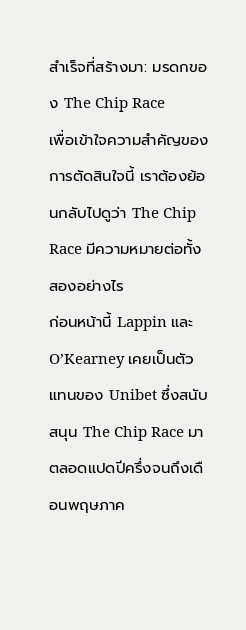สำเร็จที่สร้างมา: มรดกของ The Chip Race
เพื่อเข้าใจความสำคัญของการตัดสินใจนี้ เราต้องย้อนกลับไปดูว่า The Chip Race มีความหมายต่อทั้งสองอย่างไร
ก่อนหน้านี้ Lappin และ O’Kearney เคยเป็นตัวแทนของ Unibet ซึ่งสนับสนุน The Chip Race มาตลอดแปดปีครึ่งจนถึงเดือนพฤษภาค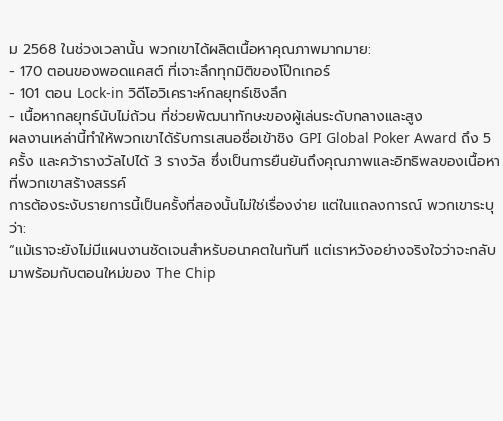ม 2568 ในช่วงเวลานั้น พวกเขาได้ผลิตเนื้อหาคุณภาพมากมาย:
- 170 ตอนของพอดแคสต์ ที่เจาะลึกทุกมิติของโป๊กเกอร์
- 101 ตอน Lock-in วิดีโอวิเคราะห์กลยุทธ์เชิงลึก
- เนื้อหากลยุทธ์นับไม่ถ้วน ที่ช่วยพัฒนาทักษะของผู้เล่นระดับกลางและสูง
ผลงานเหล่านี้ทำให้พวกเขาได้รับการเสนอชื่อเข้าชิง GPI Global Poker Award ถึง 5 ครั้ง และคว้ารางวัลไปได้ 3 รางวัล ซึ่งเป็นการยืนยันถึงคุณภาพและอิทธิพลของเนื้อหาที่พวกเขาสร้างสรรค์
การต้องระงับรายการนี้เป็นครั้งที่สองนั้นไม่ใช่เรื่องง่าย แต่ในแถลงการณ์ พวกเขาระบุว่า:
“แม้เราจะยังไม่มีแผนงานชัดเจนสำหรับอนาคตในทันที แต่เราหวังอย่างจริงใจว่าจะกลับมาพร้อมกับตอนใหม่ของ The Chip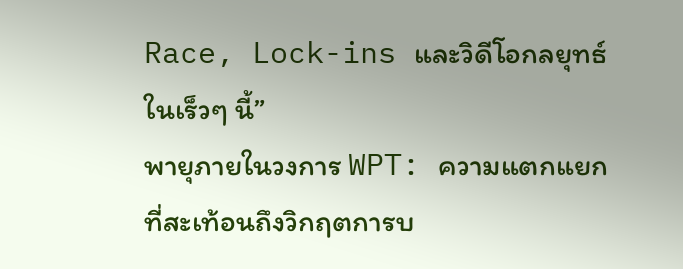Race, Lock-ins และวิดีโอกลยุทธ์ในเร็วๆ นี้”
พายุภายในวงการ WPT: ความแตกแยกที่สะเท้อนถึงวิกฤตการบ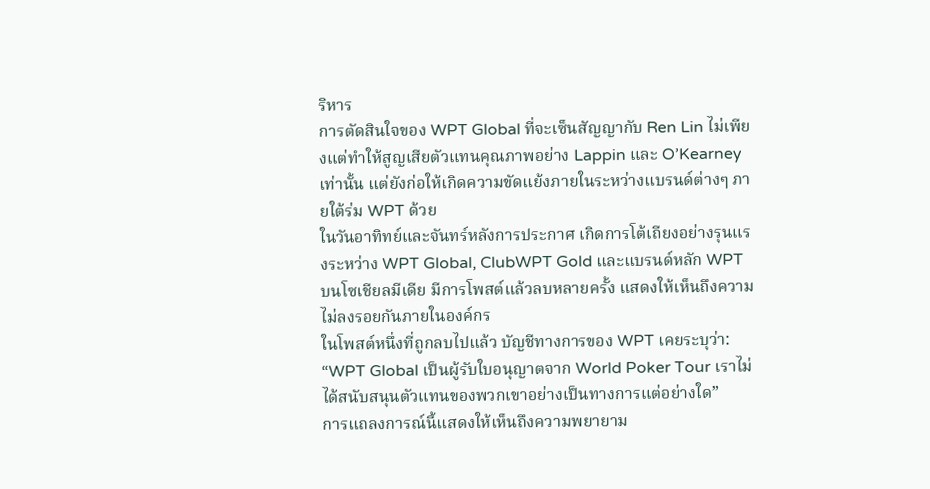ริหาร
การตัดสินใจของ WPT Global ที่จะเซ็นสัญญากับ Ren Lin ไม่เพียงแต่ทำให้สูญเสียตัวแทนคุณภาพอย่าง Lappin และ O’Kearney เท่านั้น แต่ยังก่อให้เกิดความขัดแย้งภายในระหว่างแบรนด์ต่างๆ ภายใต้ร่ม WPT ด้วย
ในวันอาทิทย์และจันทร์หลังการประกาศ เกิดการโต้เถียงอย่างรุนแรงระหว่าง WPT Global, ClubWPT Gold และแบรนด์หลัก WPT บนโซเชียลมีเดีย มีการโพสต์แล้วลบหลายครั้ง แสดงให้เห็นถึงความไม่ลงรอยกันภายในองค์กร
ในโพสต์หนึ่งที่ถูกลบไปแล้ว บัญชีทางการของ WPT เคยระบุว่า:
“WPT Global เป็นผู้รับใบอนุญาตจาก World Poker Tour เราไม่ได้สนับสนุนตัวแทนของพวกเขาอย่างเป็นทางการแต่อย่างใด”
การแถลงการณ์นี้แสดงให้เห็นถึงความพยายาม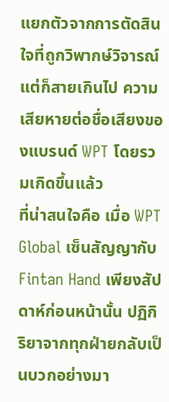แยกตัวจากการตัดสินใจที่ถูกวิพากษ์วิจารณ์ แต่ก็สายเกินไป ความเสียหายต่อชื่อเสียงของแบรนด์ WPT โดยรวมเกิดขึ้นแล้ว
ที่น่าสนใจคือ เมื่อ WPT Global เซ็นสัญญากับ Fintan Hand เพียงสัปดาห์ก่อนหน้านั้น ปฏิกิริยาจากทุกฝ่ายกลับเป็นบวกอย่างมา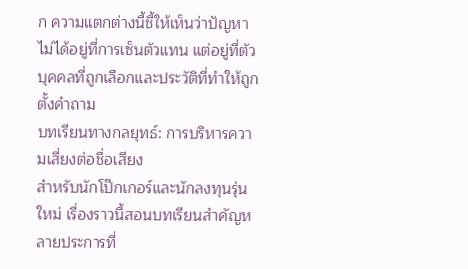ก ความแตกต่างนี้ชี้ให้เห็นว่าปัญหาไม่ได้อยู่ที่การเซ็นตัวแทน แต่อยู่ที่ตัวบุคคลที่ถูกเลือกและประวัติที่ทำให้ถูกตั้งคำถาม
บทเรียนทางกลยุทธ์: การบริหารความเสี่ยงต่อชื่อเสียง
สำหรับนักโป๊กเกอร์และนักลงทุนรุ่นใหม่ เรื่องราวนี้สอนบทเรียนสำคัญหลายประการที่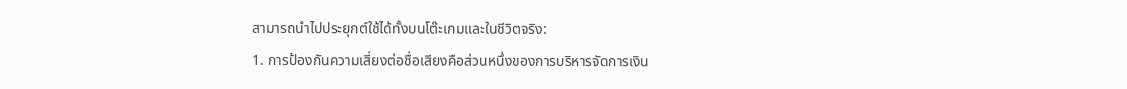สามารถนำไปประยุกต์ใช้ได้ทั้งบนโต๊ะเกมและในชีวิตจริง:
1. การป้องกันความเสี่ยงต่อชื่อเสียงคือส่วนหนึ่งของการบริหารจัดการเงิน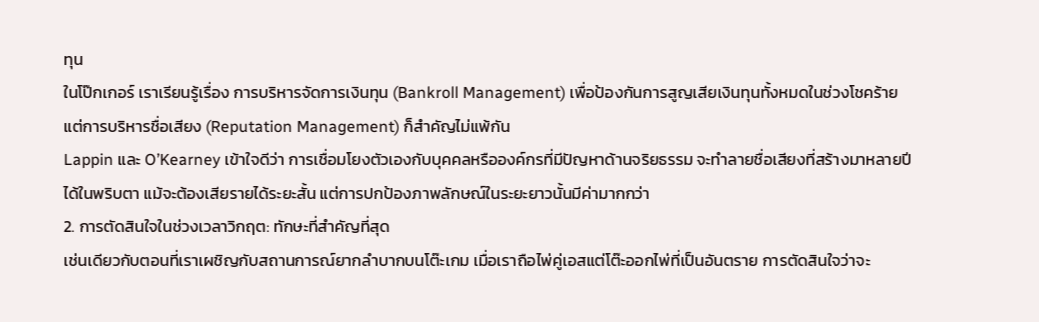ทุน
ในโป๊กเกอร์ เราเรียนรู้เรื่อง การบริหารจัดการเงินทุน (Bankroll Management) เพื่อป้องกันการสูญเสียเงินทุนทั้งหมดในช่วงโชคร้าย แต่การบริหารชื่อเสียง (Reputation Management) ก็สำคัญไม่แพ้กัน
Lappin และ O’Kearney เข้าใจดีว่า การเชื่อมโยงตัวเองกับบุคคลหรือองค์กรที่มีปัญหาด้านจริยธรรม จะทำลายชื่อเสียงที่สร้างมาหลายปีได้ในพริบตา แม้จะต้องเสียรายได้ระยะสั้น แต่การปกป้องภาพลักษณ์ในระยะยาวนั้นมีค่ามากกว่า
2. การตัดสินใจในช่วงเวลาวิกฤต: ทักษะที่สำคัญที่สุด
เช่นเดียวกับตอนที่เราเผชิญกับสถานการณ์ยากลำบากบนโต๊ะเกม เมื่อเราถือไพ่คู่เอสแต่โต๊ะออกไพ่ที่เป็นอันตราย การตัดสินใจว่าจะ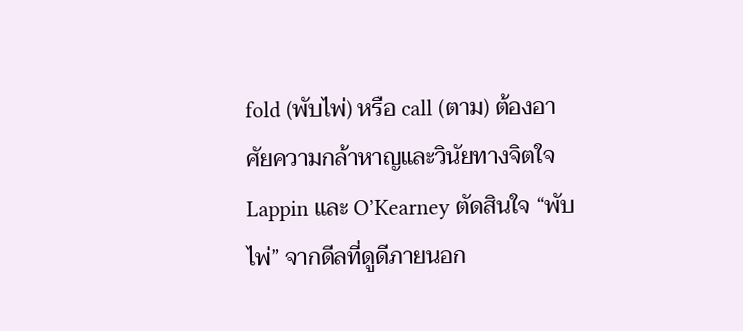fold (พับไพ่) หรือ call (ตาม) ต้องอาศัยความกล้าหาญและวินัยทางจิตใจ
Lappin และ O’Kearney ตัดสินใจ “พับไพ่” จากดีลที่ดูดีภายนอก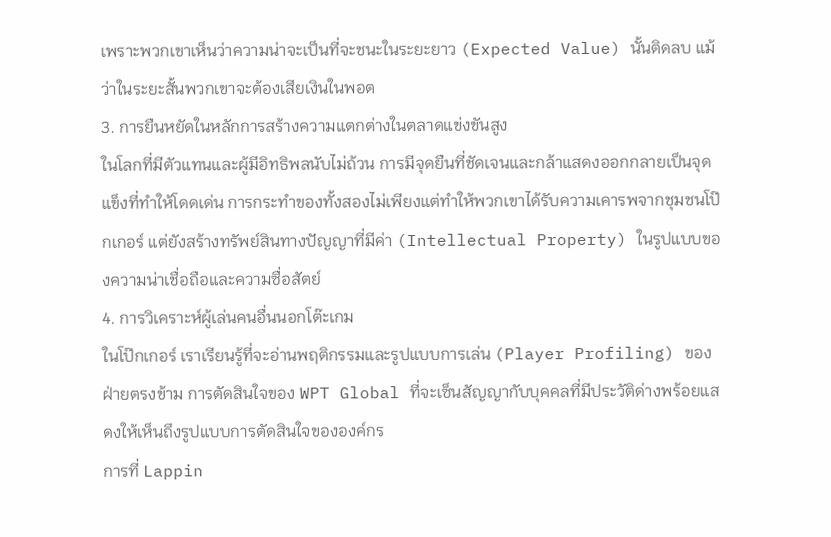เพราะพวกเขาเห็นว่าความน่าจะเป็นที่จะชนะในระยะยาว (Expected Value) นั้นติดลบ แม้ว่าในระยะสั้นพวกเขาจะต้องเสียเงินในพอต
3. การยืนหยัดในหลักการสร้างความแตกต่างในตลาดแข่งขันสูง
ในโลกที่มีตัวแทนและผู้มีอิทธิพลนับไม่ถ้วน การมีจุดยืนที่ชัดเจนและกล้าแสดงออกกลายเป็นจุดแข็งที่ทำให้โดดเด่น การกระทำของทั้งสองไม่เพียงแต่ทำให้พวกเขาได้รับความเคารพจากชุมชนโป๊กเกอร์ แต่ยังสร้างทรัพย์สินทางปัญญาที่มีค่า (Intellectual Property) ในรูปแบบของความน่าเชื่อถือและความซื่อสัตย์
4. การวิเคราะห์ผู้เล่นคนอื่นนอกโต๊ะเกม
ในโป๊กเกอร์ เราเรียนรู้ที่จะอ่านพฤติกรรมและรูปแบบการเล่น (Player Profiling) ของฝ่ายตรงข้าม การตัดสินใจของ WPT Global ที่จะเซ็นสัญญากับบุคคลที่มีประวัติด่างพร้อยแสดงให้เห็นถึงรูปแบบการตัดสินใจขององค์กร
การที่ Lappin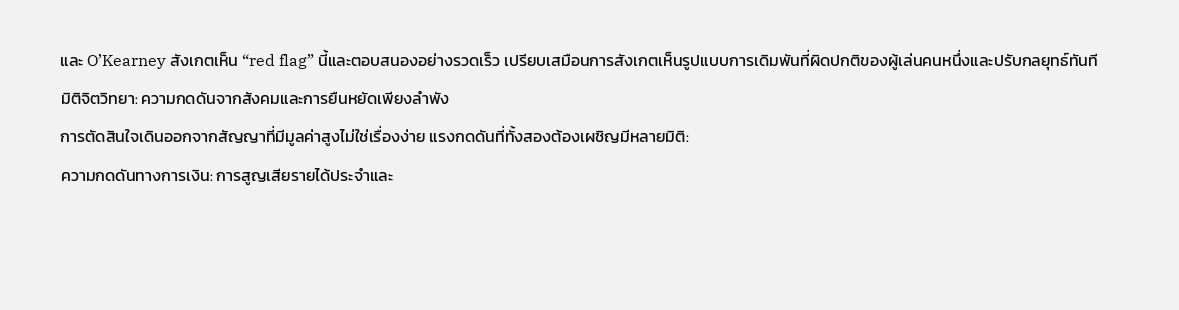และ O’Kearney สังเกตเห็น “red flag” นี้และตอบสนองอย่างรวดเร็ว เปรียบเสมือนการสังเกตเห็นรูปแบบการเดิมพันที่ผิดปกติของผู้เล่นคนหนึ่งและปรับกลยุทธ์ทันที
มิติจิตวิทยา: ความกดดันจากสังคมและการยืนหยัดเพียงลำพัง
การตัดสินใจเดินออกจากสัญญาที่มีมูลค่าสูงไม่ใช่เรื่องง่าย แรงกดดันที่ทั้งสองต้องเผชิญมีหลายมิติ:
ความกดดันทางการเงิน: การสูญเสียรายได้ประจำและ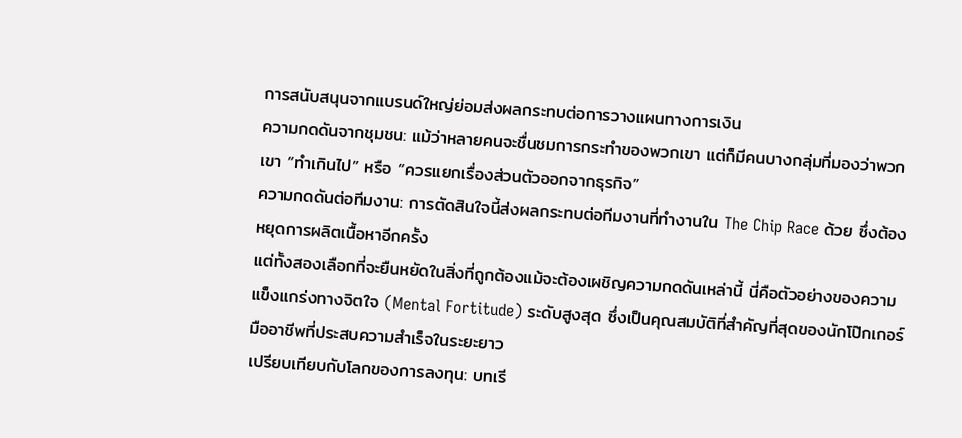การสนับสนุนจากแบรนด์ใหญ่ย่อมส่งผลกระทบต่อการวางแผนทางการเงิน
ความกดดันจากชุมชน: แม้ว่าหลายคนจะชื่นชมการกระทำของพวกเขา แต่ก็มีคนบางกลุ่มที่มองว่าพวกเขา “ทำเกินไป” หรือ “ควรแยกเรื่องส่วนตัวออกจากธุรกิจ”
ความกดดันต่อทีมงาน: การตัดสินใจนี้ส่งผลกระทบต่อทีมงานที่ทำงานใน The Chip Race ด้วย ซึ่งต้องหยุดการผลิตเนื้อหาอีกครั้ง
แต่ทั้งสองเลือกที่จะยืนหยัดในสิ่งที่ถูกต้องแม้จะต้องเผชิญความกดดันเหล่านี้ นี่คือตัวอย่างของความแข็งแกร่งทางจิตใจ (Mental Fortitude) ระดับสูงสุด ซึ่งเป็นคุณสมบัติที่สำคัญที่สุดของนักโป๊กเกอร์มืออาชีพที่ประสบความสำเร็จในระยะยาว
เปรียบเทียบกับโลกของการลงทุน: บทเรี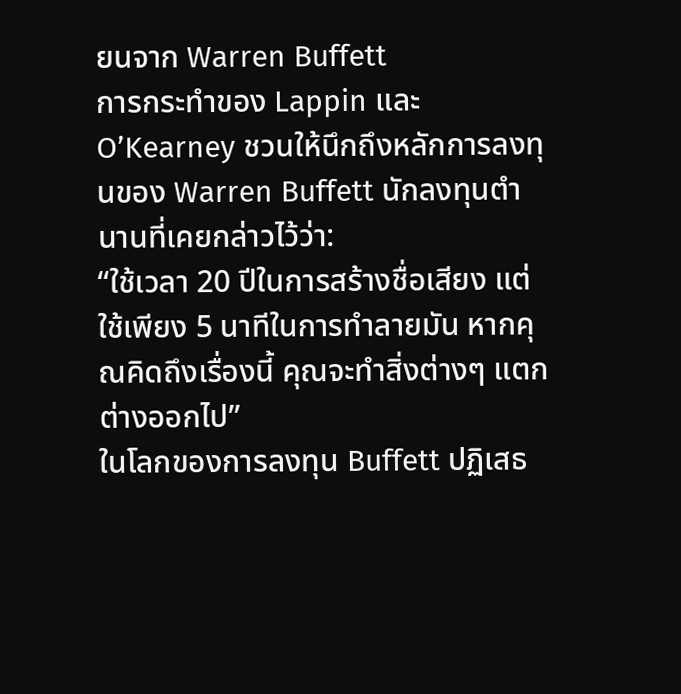ยนจาก Warren Buffett
การกระทำของ Lappin และ O’Kearney ชวนให้นึกถึงหลักการลงทุนของ Warren Buffett นักลงทุนตำนานที่เคยกล่าวไว้ว่า:
“ใช้เวลา 20 ปีในการสร้างชื่อเสียง แต่ใช้เพียง 5 นาทีในการทำลายมัน หากคุณคิดถึงเรื่องนี้ คุณจะทำสิ่งต่างๆ แตกต่างออกไป”
ในโลกของการลงทุน Buffett ปฏิเสธ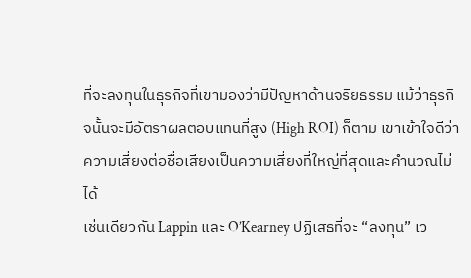ที่จะลงทุนในธุรกิจที่เขามองว่ามีปัญหาด้านจริยธรรม แม้ว่าธุรกิจนั้นจะมีอัตราผลตอบแทนที่สูง (High ROI) ก็ตาม เขาเข้าใจดีว่าความเสี่ยงต่อชื่อเสียงเป็นความเสี่ยงที่ใหญ่ที่สุดและคำนวณไม่ได้
เช่นเดียวกัน Lappin และ O’Kearney ปฏิเสธที่จะ “ลงทุน” เว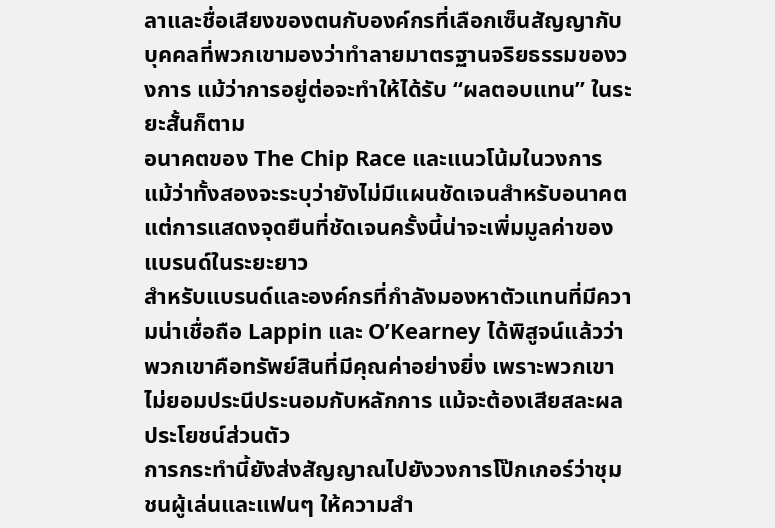ลาและชื่อเสียงของตนกับองค์กรที่เลือกเซ็นสัญญากับบุคคลที่พวกเขามองว่าทำลายมาตรฐานจริยธรรมของวงการ แม้ว่าการอยู่ต่อจะทำให้ได้รับ “ผลตอบแทน” ในระยะสั้นก็ตาม
อนาคตของ The Chip Race และแนวโน้มในวงการ
แม้ว่าทั้งสองจะระบุว่ายังไม่มีแผนชัดเจนสำหรับอนาคต แต่การแสดงจุดยืนที่ชัดเจนครั้งนี้น่าจะเพิ่มมูลค่าของแบรนด์ในระยะยาว
สำหรับแบรนด์และองค์กรที่กำลังมองหาตัวแทนที่มีความน่าเชื่อถือ Lappin และ O’Kearney ได้พิสูจน์แล้วว่าพวกเขาคือทรัพย์สินที่มีคุณค่าอย่างยิ่ง เพราะพวกเขาไม่ยอมประนีประนอมกับหลักการ แม้จะต้องเสียสละผลประโยชน์ส่วนตัว
การกระทำนี้ยังส่งสัญญาณไปยังวงการโป๊กเกอร์ว่าชุมชนผู้เล่นและแฟนๆ ให้ความสำ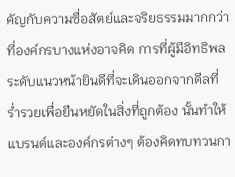คัญกับความซื่อสัตย์และจริยธรรมมากกว่าที่องค์กรบางแห่งอาจคิด การที่ผู้มีอิทธิพลระดับแนวหน้ายินดีที่จะเดินออกจากดีลที่ร่ำรวยเพื่อยืนหยัดในสิ่งที่ถูกต้อง นั้นทำให้แบรนด์และองค์กรต่างๆ ต้องคิดทบทวนกา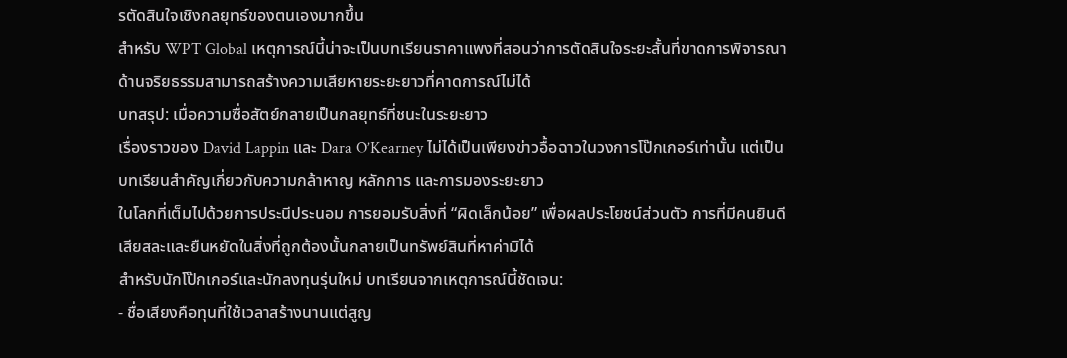รตัดสินใจเชิงกลยุทธ์ของตนเองมากขึ้น
สำหรับ WPT Global เหตุการณ์นี้น่าจะเป็นบทเรียนราคาแพงที่สอนว่าการตัดสินใจระยะสั้นที่ขาดการพิจารณาด้านจริยธรรมสามารถสร้างความเสียหายระยะยาวที่คาดการณ์ไม่ได้
บทสรุป: เมื่อความซื่อสัตย์กลายเป็นกลยุทธ์ที่ชนะในระยะยาว
เรื่องราวของ David Lappin และ Dara O’Kearney ไม่ได้เป็นเพียงข่าวอื้อฉาวในวงการโป๊กเกอร์เท่านั้น แต่เป็นบทเรียนสำคัญเกี่ยวกับความกล้าหาญ หลักการ และการมองระยะยาว
ในโลกที่เต็มไปด้วยการประนีประนอม การยอมรับสิ่งที่ “ผิดเล็กน้อย” เพื่อผลประโยชน์ส่วนตัว การที่มีคนยินดีเสียสละและยืนหยัดในสิ่งที่ถูกต้องนั้นกลายเป็นทรัพย์สินที่หาค่ามิได้
สำหรับนักโป๊กเกอร์และนักลงทุนรุ่นใหม่ บทเรียนจากเหตุการณ์นี้ชัดเจน:
- ชื่อเสียงคือทุนที่ใช้เวลาสร้างนานแต่สูญ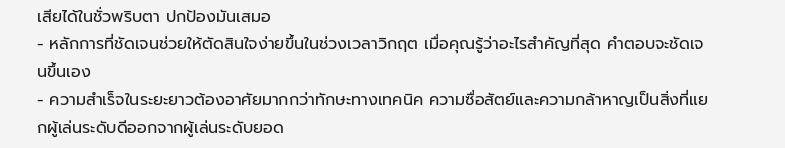เสียได้ในชั่วพริบตา ปกป้องมันเสมอ
- หลักการที่ชัดเจนช่วยให้ตัดสินใจง่ายขึ้นในช่วงเวลาวิกฤต เมื่อคุณรู้ว่าอะไรสำคัญที่สุด คำตอบจะชัดเจนขึ้นเอง
- ความสำเร็จในระยะยาวต้องอาศัยมากกว่าทักษะทางเทคนิค ความซื่อสัตย์และความกล้าหาญเป็นสิ่งที่แยกผู้เล่นระดับดีออกจากผู้เล่นระดับยอด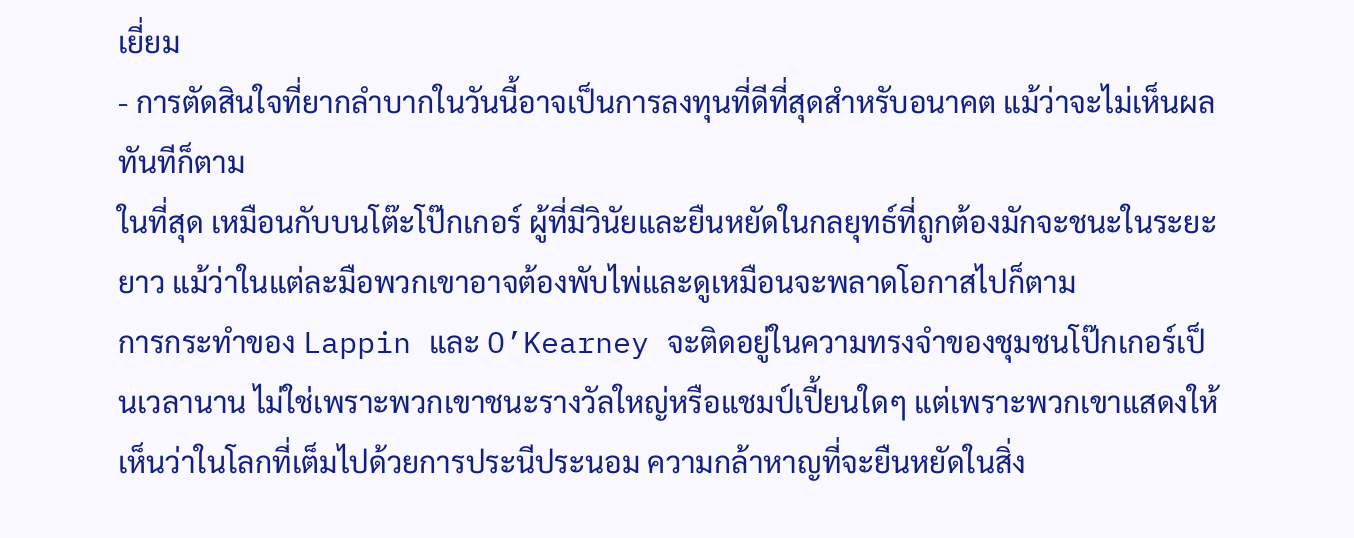เยี่ยม
- การตัดสินใจที่ยากลำบากในวันนี้อาจเป็นการลงทุนที่ดีที่สุดสำหรับอนาคต แม้ว่าจะไม่เห็นผลทันทีก็ตาม
ในที่สุด เหมือนกับบนโต๊ะโป๊กเกอร์ ผู้ที่มีวินัยและยืนหยัดในกลยุทธ์ที่ถูกต้องมักจะชนะในระยะยาว แม้ว่าในแต่ละมือพวกเขาอาจต้องพับไพ่และดูเหมือนจะพลาดโอกาสไปก็ตาม
การกระทำของ Lappin และ O’Kearney จะติดอยู่ในความทรงจำของชุมชนโป๊กเกอร์เป็นเวลานาน ไม่ใช่เพราะพวกเขาชนะรางวัลใหญ่หรือแชมป์เปี้ยนใดๆ แต่เพราะพวกเขาแสดงให้เห็นว่าในโลกที่เต็มไปด้วยการประนีประนอม ความกล้าหาญที่จะยืนหยัดในสิ่ง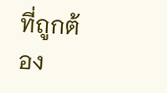ที่ถูกต้อง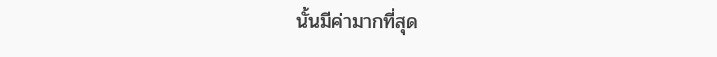นั้นมีค่ามากที่สุด